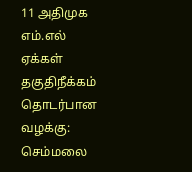11 அதிமுக எம்.எல் ஏக்கள் தகுதிநீக்கம் தொடர்பான வழக்கு: செம்மலை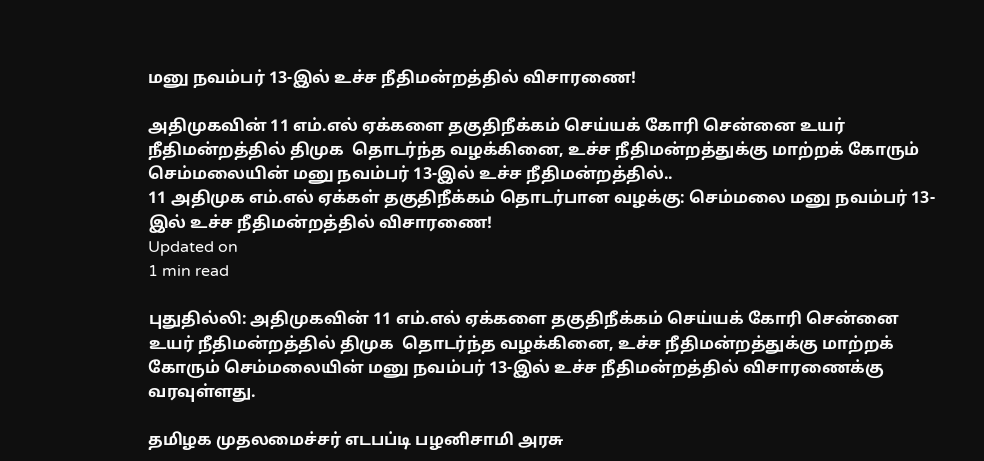மனு நவம்பர் 13-இல் உச்ச நீதிமன்றத்தில் விசாரணை!

அதிமுகவின் 11 எம்.எல் ஏக்களை தகுதிநீக்கம் செய்யக் கோரி சென்னை உயர் நீதிமன்றத்தில் திமுக  தொடர்ந்த வழக்கினை, உச்ச நீதிமன்றத்துக்கு மாற்றக் கோரும் செம்மலையின் மனு நவம்பர் 13-இல் உச்ச நீதிமன்றத்தில்..
11 அதிமுக எம்.எல் ஏக்கள் தகுதிநீக்கம் தொடர்பான வழக்கு: செம்மலை மனு நவம்பர் 13-இல் உச்ச நீதிமன்றத்தில் விசாரணை!
Updated on
1 min read

புதுதில்லி: அதிமுகவின் 11 எம்.எல் ஏக்களை தகுதிநீக்கம் செய்யக் கோரி சென்னை உயர் நீதிமன்றத்தில் திமுக  தொடர்ந்த வழக்கினை, உச்ச நீதிமன்றத்துக்கு மாற்றக் கோரும் செம்மலையின் மனு நவம்பர் 13-இல் உச்ச நீதிமன்றத்தில் விசாரணைக்கு வரவுள்ளது.

தமிழக முதலமைச்சர் எடபப்டி பழனிசாமி அரசு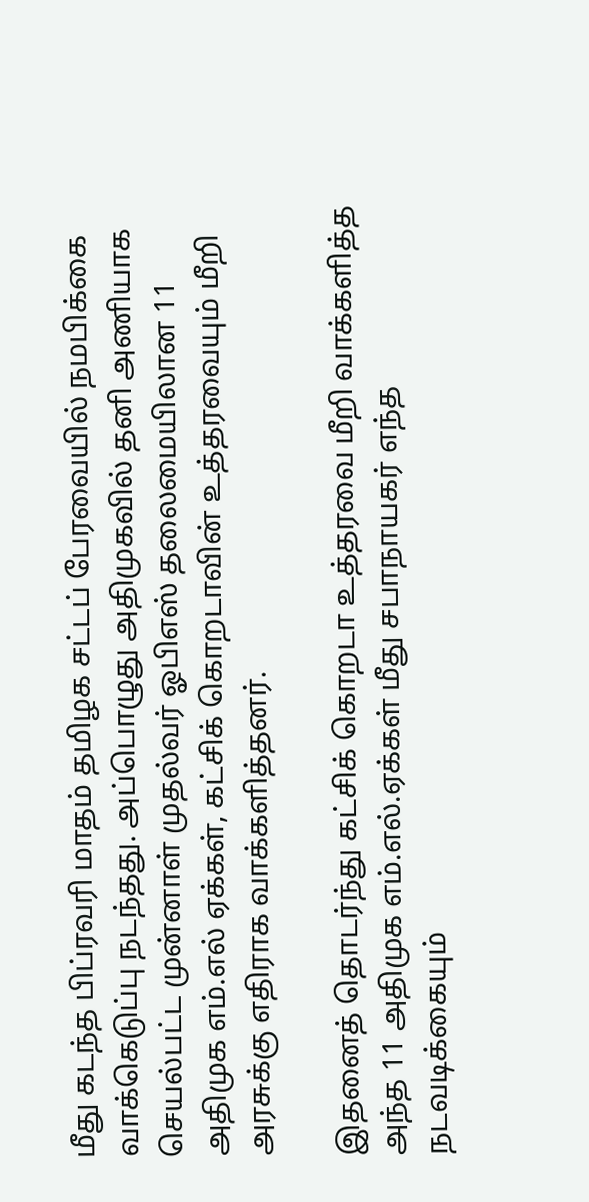மீது கடந்த பிப்ரவரி மாதம் தமிழக சட்டப் பேரவையில் நமபிக்கை வாக்கெடுப்பு நடந்தது. அப்பொழுது அதிமுகவில் தனி அணியாக செயல்பட்ட முன்னாள் முதல்வர் ஓபிஎஸ் தலைமையிலான 11 அதிமுக எம்.எல் ஏக்கள், கட்சிக் கொறடாவின் உத்தரவையும் மீறி அரசுக்கு எதிராக வாக்களித்தனர்.

இதனைத் தொடர்ந்து கட்சிக் கொறடா உத்தரவை மீறி வாக்களித்த அந்த 11 அதிமுக எம்.எல்.ஏக்கள் மீது சபாநாயகர் எந்த நடவடிக்கையும்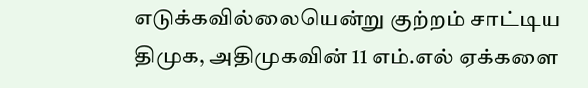எடுக்கவில்லையென்று குற்றம் சாட்டிய திமுக, அதிமுகவின் 11 எம்.எல் ஏக்களை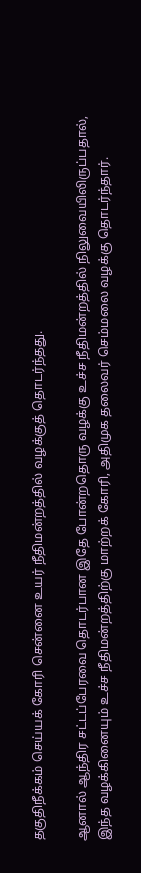தகுதிநீக்கம் செய்யக் கோரி சென்னை உயர் நீதிமன்றத்தில் வழக்குத் தொடர்ந்தது.

ஆனால் ஆந்திர சட்டப்பேரவை தொடர்பான இதே போன்றதொரு வழக்கு உச்ச நீதிமன்றத்தில் நிலுவையிலிருப்பதால், இந்த வழக்கினையும் உச்ச நீதிமன்றத்திற்கு மாற்றக் கோரி, அதிமுக தலைவர் செம்மலை வழக்கு தொடர்ந்தார்.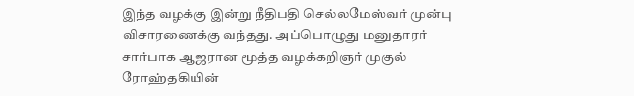இந்த வழக்கு இன்று நீதிபதி செல்லமேஸ்வர் முன்பு விசாரணைக்கு வந்தது. அப்பொழுது மனுதாரர் சார்பாக ஆஜரான மூத்த வழக்கறிஞர் முகுல் ரோஹ்தகியின்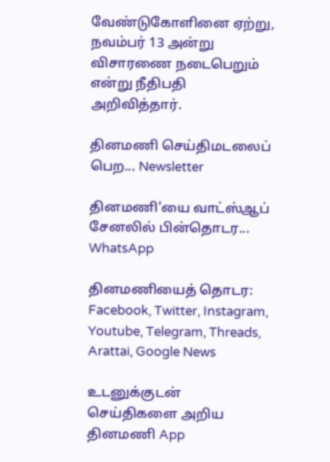வேண்டுகோளினை ஏற்று, நவம்பர் 13 அன்று விசாரணை நடைபெறும் என்று நீதிபதி  அறிவித்தார்.

தினமணி செய்திமடலைப் பெற... Newsletter

தினமணி'யை வாட்ஸ்ஆப் சேனலில் பின்தொடர... WhatsApp

தினமணியைத் தொடர: Facebook, Twitter, Instagram, Youtube, Telegram, Threads, Arattai, Google News

உடனுக்குடன் செய்திகளை அறிய தினமணி App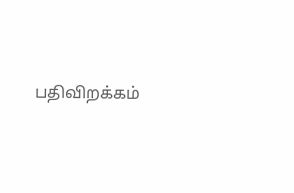பதிவிறக்கம்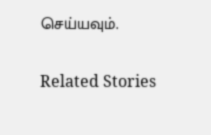செய்யவும்.

Related Stories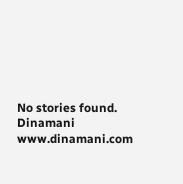No stories found.
Dinamani
www.dinamani.com